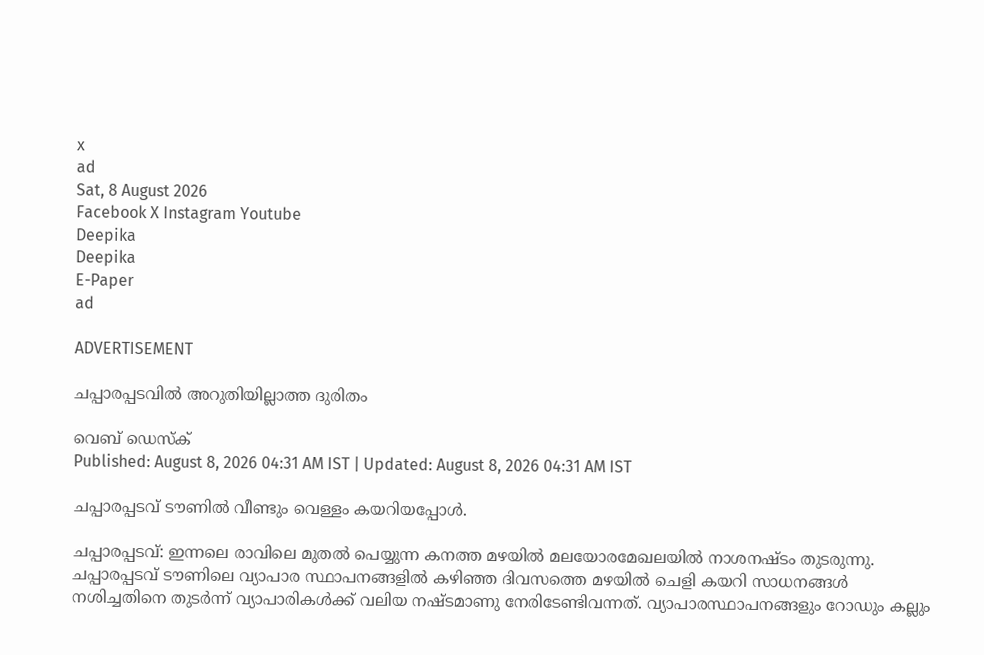x
ad
Sat, 8 August 2026
Facebook X Instagram Youtube
Deepika
Deepika
E-Paper
ad

ADVERTISEMENT

ചപ്പാരപ്പടവിൽ അറുതിയില്ലാത്ത ദുരിതം

വെബ് ഡെസ്ക്
Published: August 8, 2026 04:31 AM IST | Updated: August 8, 2026 04:31 AM IST

ചപ്പാരപ്പടവ് ടൗണിൽ വീണ്ടും വെള്ളം കയറിയപ്പോൾ.

ചപ്പാരപ്പടവ്: ഇന്നലെ രാവിലെ മുതൽ പെയ്യുന്ന കനത്ത മഴയിൽ മലയോരമേഖലയിൽ നാശനഷ്ടം തുടരുന്നു. ചപ്പാരപ്പടവ് ടൗണിലെ വ്യാപാര സ്ഥാപനങ്ങളിൽ കഴിഞ്ഞ ദിവസത്തെ മഴയിൽ ചെളി കയറി സാധനങ്ങൾ നശിച്ചതിനെ തുടർന്ന് വ്യാപാരികൾക്ക് വലിയ നഷ്ടമാണു നേരിടേണ്ടിവന്നത്. വ്യാപാരസ്ഥാപനങ്ങളും റോഡും കല്ലും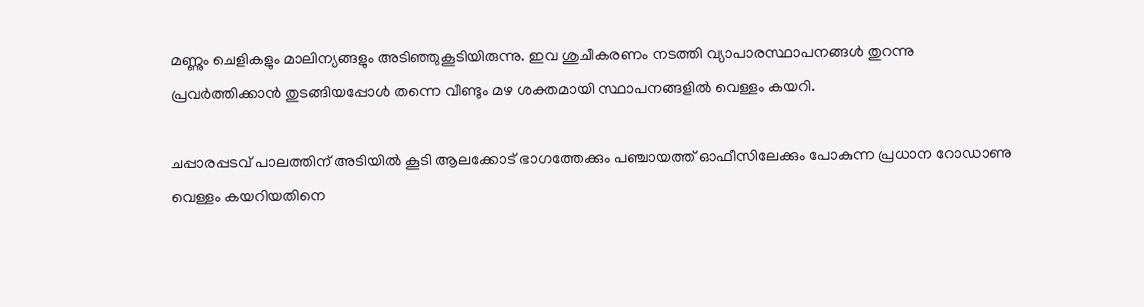മണ്ണും ചെളികളും മാലിന്യങ്ങളും അടിഞ്ഞുകൂടിയിരുന്നു. ഇവ ശുചീകരണം നടത്തി വ്യാപാരസ്ഥാപനങ്ങൾ തുറന്നു പ്രവർത്തിക്കാൻ തുടങ്ങിയപ്പോൾ തന്നെ വീണ്ടും മഴ ശക്തമായി സ്ഥാപനങ്ങളിൽ വെള്ളം കയറി.

ചപ്പാരപ്പടവ് പാലത്തിന് അടിയിൽ കൂടി ആലക്കോട് ഭാഗത്തേക്കും പഞ്ചായത്ത് ഓഫീസിലേക്കും പോകുന്ന പ്രധാന റോഡാണു വെള്ളം കയറിയതിനെ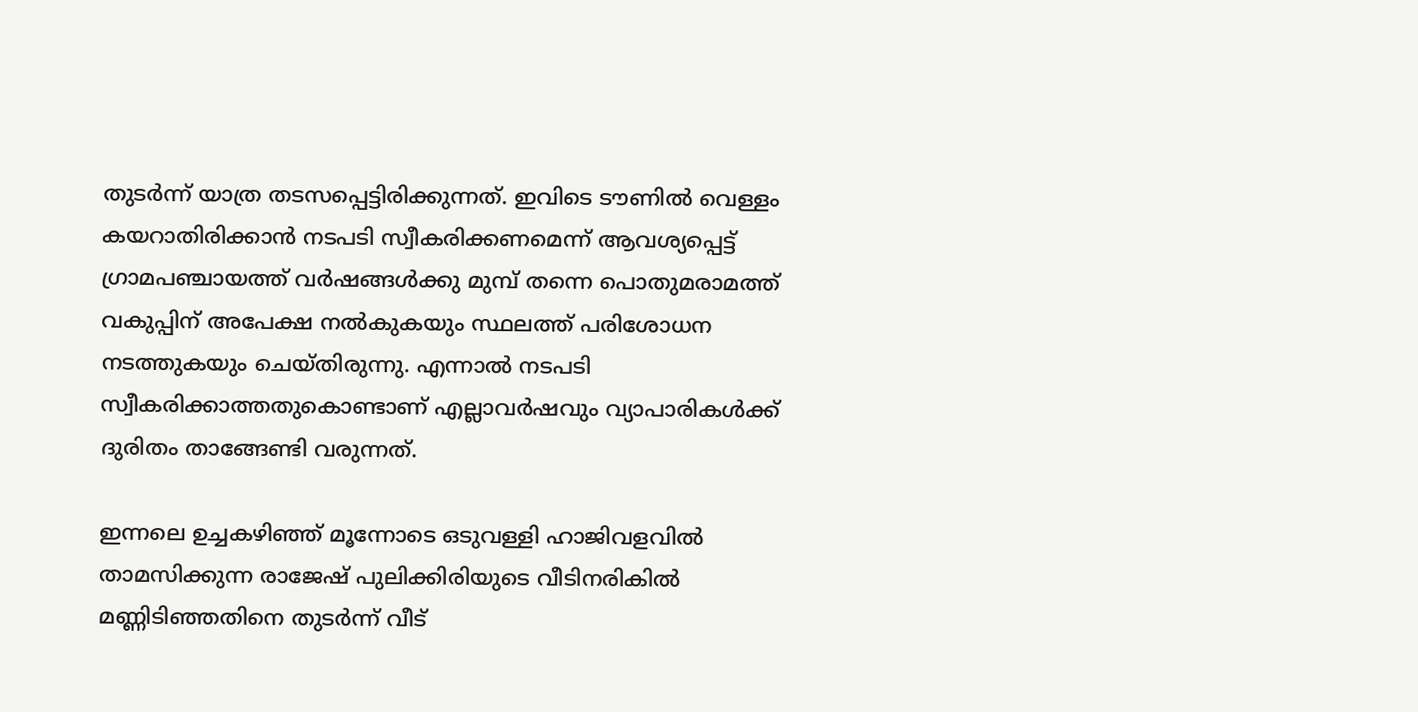തുടർന്ന് യാത്ര തടസപ്പെട്ടിരിക്കുന്നത്. ഇവിടെ ടൗണിൽ വെള്ളം കയറാതിരിക്കാൻ നടപടി സ്വീകരിക്കണമെന്ന് ആവശ്യപ്പെട്ട് ഗ്രാമപഞ്ചായത്ത് വർഷങ്ങൾക്കു മുമ്പ് തന്നെ പൊതുമരാമത്ത് വകുപ്പിന് അപേക്ഷ നൽകുകയും സ്ഥലത്ത് പരിശോധന നടത്തുകയും ചെയ്തിരുന്നു. എന്നാൽ നടപടി സ്വീകരിക്കാത്തതുകൊണ്ടാണ് എല്ലാവർഷവും വ്യാപാരികൾക്ക് ദുരിതം താങ്ങേണ്ടി വരുന്നത്.

ഇന്നലെ ഉച്ചകഴിഞ്ഞ് മൂന്നോടെ ഒടുവള്ളി ഹാജിവളവിൽ താമസിക്കുന്ന രാജേഷ് പുലിക്കിരിയുടെ വീടിനരികിൽ മണ്ണിടിഞ്ഞതിനെ തുടർന്ന് വീട്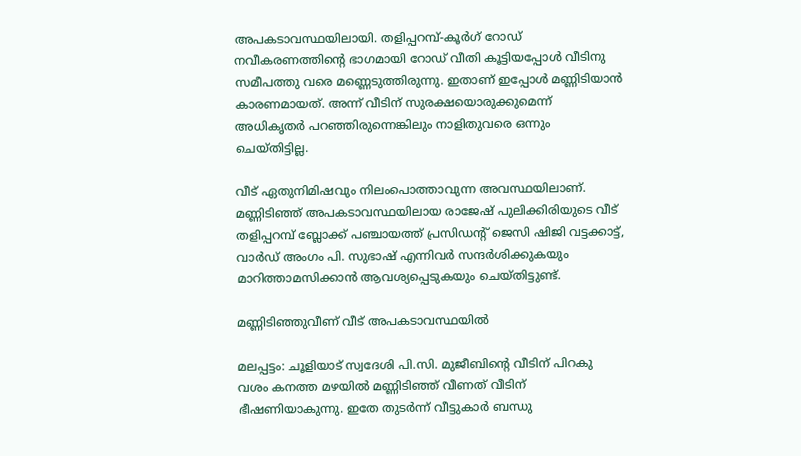അപകടാവസ്ഥയിലായി. തളിപ്പറമ്പ്-കൂർഗ് റോഡ് നവീകരണത്തിന്‍റെ ഭാഗമായി റോഡ് വീതി കൂട്ടിയപ്പോൾ വീടിനു സമീപത്തു വരെ മണ്ണെടുത്തിരുന്നു. ഇതാണ് ഇപ്പോൾ മണ്ണിടിയാൻ കാരണമായത്. അന്ന് വീടിന് സുരക്ഷയൊരുക്കുമെന്ന് അധികൃതർ പറഞ്ഞിരുന്നെങ്കിലും നാളിതുവരെ ഒന്നും ചെയ്തിട്ടില്ല.

വീട് ഏതുനിമിഷവും നിലംപൊത്താവുന്ന അവസ്ഥയിലാണ്. മണ്ണിടിഞ്ഞ് അപകടാവസ്ഥയിലായ രാജേഷ് പുലിക്കിരിയുടെ വീട് തളിപ്പറമ്പ് ബ്ലോക്ക് പഞ്ചായത്ത് പ്രസിഡന്‍റ് ജെസി ഷിജി വട്ടക്കാട്ട്, വാർഡ് അംഗം പി. സുഭാഷ് എന്നിവർ സന്ദർശിക്കുകയും മാറിത്താമസിക്കാൻ ആവശ്യപ്പെടുകയും ചെയ്തിട്ടുണ്ട്.

മണ്ണിടിഞ്ഞുവീണ് വീട് അപകടാവസ്ഥയിൽ

മലപ്പട്ടം: ചൂളിയാട് സ്വദേശി പി.സി. മുജീബിന്‍റെ വീടിന് പിറകു വശം കനത്ത മഴയിൽ മണ്ണിടിഞ്ഞ് വീണത് വീടിന് ഭീഷണിയാകുന്നു. ഇതേ തുടർന്ന് വീട്ടുകാർ ബന്ധു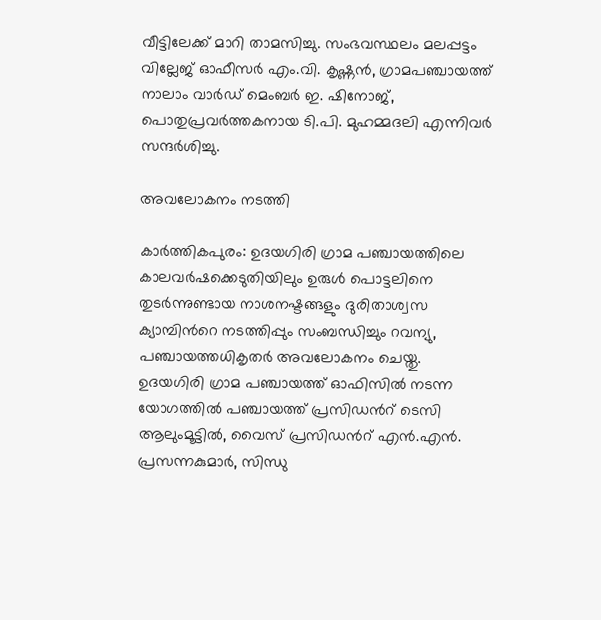വീട്ടിലേക്ക് മാറി താമസിച്ചു. സംഭവസ്ഥലം മലപ്പട്ടം വില്ലേജ് ഓഫീസർ എം.വി. കൃഷ്ണൻ, ഗ്രാമപഞ്ചായത്ത് നാലാം വാർഡ് മെംബർ ഇ. ഷിനോജ്, പൊതുപ്രവർത്തകനായ ടി.പി. മുഹമ്മദലി എന്നിവർ സന്ദർശിച്ചു.

അവലോകനം നടത്തി

കാർത്തികപുരം: ഉദയഗിരി ഗ്രാമ പഞ്ചായത്തിലെ കാലവർഷക്കെടുതിയിലും ഉരുൾ പൊട്ടലിനെ തുടർന്നുണ്ടായ നാശനഷ്ടങ്ങളും ദുരിതാശ്വസ ക്യാമ്പിന്‍റെ നടത്തിപ്പും സംബന്ധിച്ചും റവന്യു, പഞ്ചായത്തധികൃതർ അവലോകനം ചെയ്തു.
ഉദയഗിരി ഗ്രാമ പഞ്ചായത്ത് ഓഫിസിൽ നടന്ന യോഗത്തിൽ പഞ്ചായത്ത് പ്രസിഡന്‍റ് ടെസി ആലുംമൂട്ടിൽ, വൈസ് പ്രസിഡന്‍റ് എൻ.എൻ. പ്രസന്നകുമാർ, സിന്ധു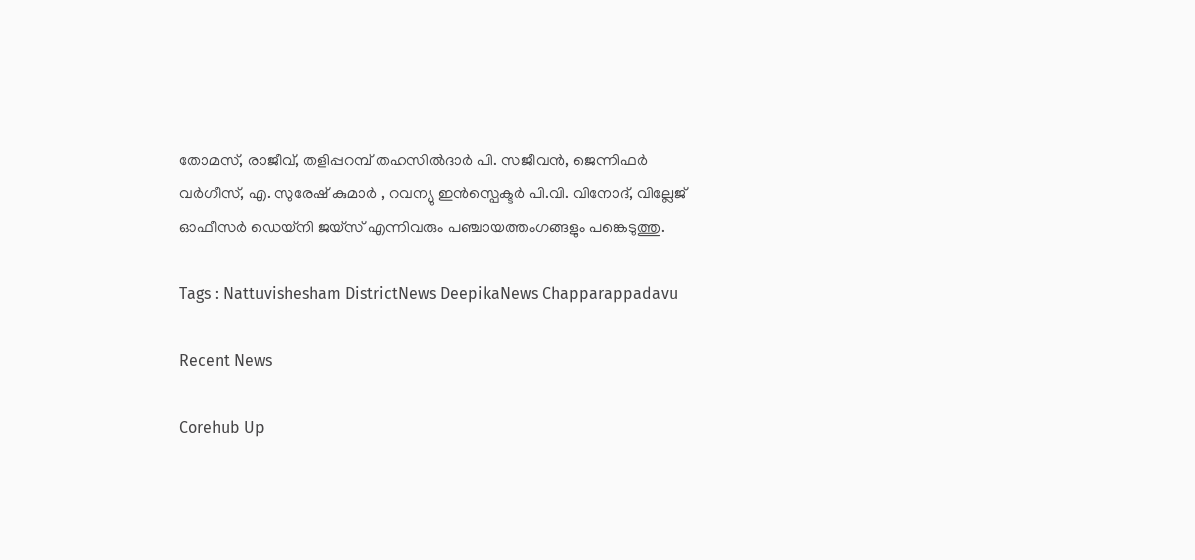തോമസ്, രാജീവ്, തളിപ്പറമ്പ് തഹസിൽദാർ പി. സജീവൻ, ജെന്നിഫർ വർഗീസ്, എ. സുരേഷ് കുമാർ , റവന്യു ഇൻസ്പെക്ടർ പി.വി. വിനോദ്, വില്ലേജ് ഓഫീസർ ഡെയ്നി ജയ്സ് എന്നിവരും പഞ്ചായത്തംഗങ്ങളും പങ്കെടുത്തു.

Tags : Nattuvishesham DistrictNews DeepikaNews Chapparappadavu

Recent News

Corehub Up